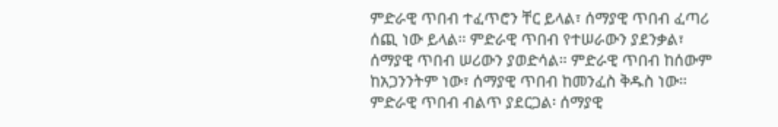ምድራዊ ጥበብ ተፈጥሮን ቸር ይላል፣ ሰማያዊ ጥበብ ፈጣሪ ሰጪ ነው ይላል። ምድራዊ ጥበብ የተሠራውን ያደንቃል፣ ሰማያዊ ጥበብ ሠሪውን ያወድሳል። ምድራዊ ጥበብ ከሰውም ከአጋንንትም ነው፣ ሰማያዊ ጥበብ ከመንፈስ ቅዱስ ነው። ምድራዊ ጥበብ ብልጥ ያደርጋል፡ ሰማያዊ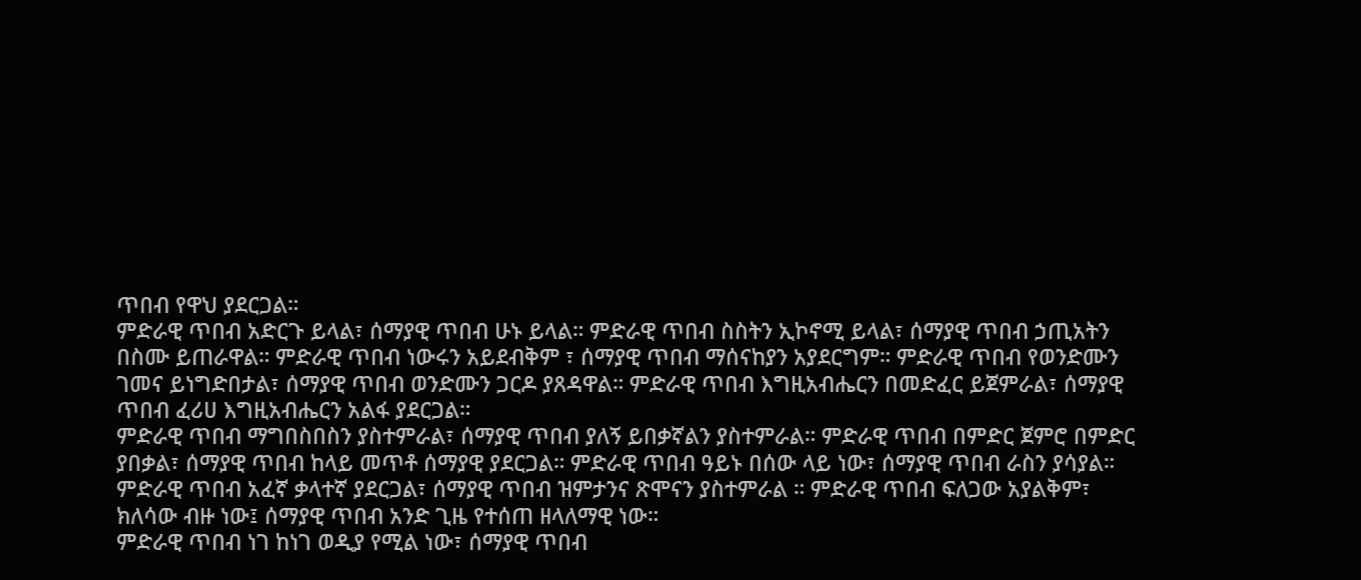ጥበብ የዋህ ያደርጋል።
ምድራዊ ጥበብ አድርጉ ይላል፣ ሰማያዊ ጥበብ ሁኑ ይላል። ምድራዊ ጥበብ ስስትን ኢኮኖሚ ይላል፣ ሰማያዊ ጥበብ ኃጢአትን በስሙ ይጠራዋል። ምድራዊ ጥበብ ነውሩን አይደብቅም ፣ ሰማያዊ ጥበብ ማሰናከያን አያደርግም። ምድራዊ ጥበብ የወንድሙን ገመና ይነግድበታል፣ ሰማያዊ ጥበብ ወንድሙን ጋርዶ ያጸዳዋል። ምድራዊ ጥበብ እግዚአብሔርን በመድፈር ይጀምራል፣ ሰማያዊ ጥበብ ፈሪሀ እግዚአብሔርን አልፋ ያደርጋል።
ምድራዊ ጥበብ ማግበስበስን ያስተምራል፣ ሰማያዊ ጥበብ ያለኝ ይበቃኛልን ያስተምራል። ምድራዊ ጥበብ በምድር ጀምሮ በምድር ያበቃል፣ ሰማያዊ ጥበብ ከላይ መጥቶ ሰማያዊ ያደርጋል። ምድራዊ ጥበብ ዓይኑ በሰው ላይ ነው፣ ሰማያዊ ጥበብ ራስን ያሳያል። ምድራዊ ጥበብ አፈኛ ቃላተኛ ያደርጋል፣ ሰማያዊ ጥበብ ዝምታንና ጽሞናን ያስተምራል ። ምድራዊ ጥበብ ፍለጋው አያልቅም፣ ክለሳው ብዙ ነው፤ ሰማያዊ ጥበብ አንድ ጊዜ የተሰጠ ዘላለማዊ ነው።
ምድራዊ ጥበብ ነገ ከነገ ወዲያ የሚል ነው፣ ሰማያዊ ጥበብ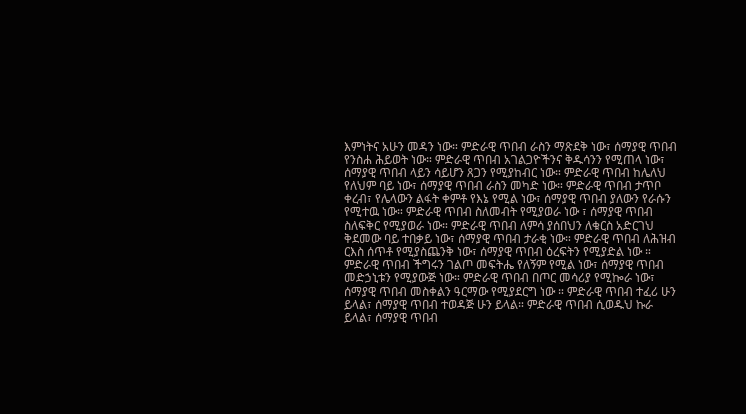እምነትና አሁን መዳን ነው። ምድራዊ ጥበብ ራስን ማጽደቅ ነው፣ ሰማያዊ ጥበብ የንስሐ ሕይወት ነው። ምድራዊ ጥበብ አገልጋዮችንና ቅዱሳንን የሚጠላ ነው፣ ሰማያዊ ጥበብ ላይን ሳይሆን ጸጋን የሚያከብር ነው። ምድራዊ ጥበብ ከሌለህ የለህም ባይ ነው፣ ሰማያዊ ጥበብ ራስን መካድ ነው። ምድራዊ ጥበብ ታጥቦ ቀረብ፣ የሌላውን ልፋት ቀምቶ የእኔ የሚል ነው፣ ሰማያዊ ጥበብ ያለውን የራሱን የሚተዉ ነው። ምድራዊ ጥበብ ስለመብት የሚያወራ ነው ፣ ሰማያዊ ጥበብ ስለፍቅር የሚያወራ ነው። ምድራዊ ጥበብ ለምሳ ያሰበህን ለቁርስ አድርገህ ቅደመው ባይ ተበቃይ ነው፣ ሰማያዊ ጥበብ ታራቂ ነው። ምድራዊ ጥበብ ለሕዝብ ርእስ ሰጥቶ የሚያስጨንቅ ነው፣ ሰማያዊ ጥበብ ዕረፍትን የሚያድል ነው ።
ምድራዊ ጥበብ ችግሩን ገልጦ መፍትሔ የለኝም የሚል ነው፣ ሰማያዊ ጥበብ መድኃኒቱን የሚያውጅ ነው። ምድራዊ ጥበብ በጦር መሳሪያ የሚኰራ ነው፣ ሰማያዊ ጥበብ መስቀልን ዓርማው የሚያደርግ ነው ። ምድራዊ ጥበብ ተፈሪ ሁን ይላል፣ ሰማያዊ ጥበብ ተወዳጅ ሁን ይላል። ምድራዊ ጥበብ ሲወዱህ ኩራ ይላል፣ ሰማያዊ ጥበብ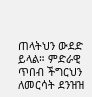ጠላትህን ውደድ ይላል። ምድራዊ ጥበብ ችግርህን ለመርሳት ደንዝዝ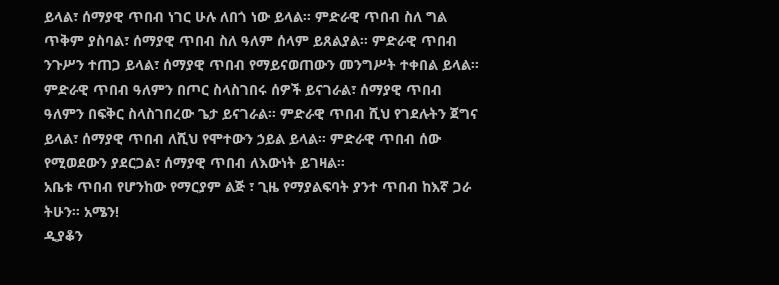ይላል፣ ሰማያዊ ጥበብ ነገር ሁሉ ለበጎ ነው ይላል። ምድራዊ ጥበብ ስለ ግል ጥቅም ያስባል፣ ሰማያዊ ጥበብ ስለ ዓለም ሰላም ይጸልያል። ምድራዊ ጥበብ ንጉሥን ተጠጋ ይላል፣ ሰማያዊ ጥበብ የማይናወጠውን መንግሥት ተቀበል ይላል።
ምድራዊ ጥበብ ዓለምን በጦር ስላስገበሩ ሰዎች ይናገራል፣ ሰማያዊ ጥበብ ዓለምን በፍቅር ስላስገበረው ጌታ ይናገራል። ምድራዊ ጥበብ ሺህ የገደሉትን ጀግና ይላል፣ ሰማያዊ ጥበብ ለሺህ የሞተውን ኃይል ይላል። ምድራዊ ጥበብ ሰው የሚወደውን ያደርጋል፣ ሰማያዊ ጥበብ ለእውነት ይገዛል።
አቤቱ ጥበብ የሆንከው የማርያም ልጅ ፣ ጊዜ የማያልፍባት ያንተ ጥበብ ከእኛ ጋራ ትሁን። አሜን!
ዲያቆን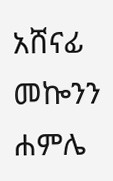አሸናፊ መኰንን
ሐምሌ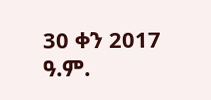30 ቀን 2017 ዓ.ም.